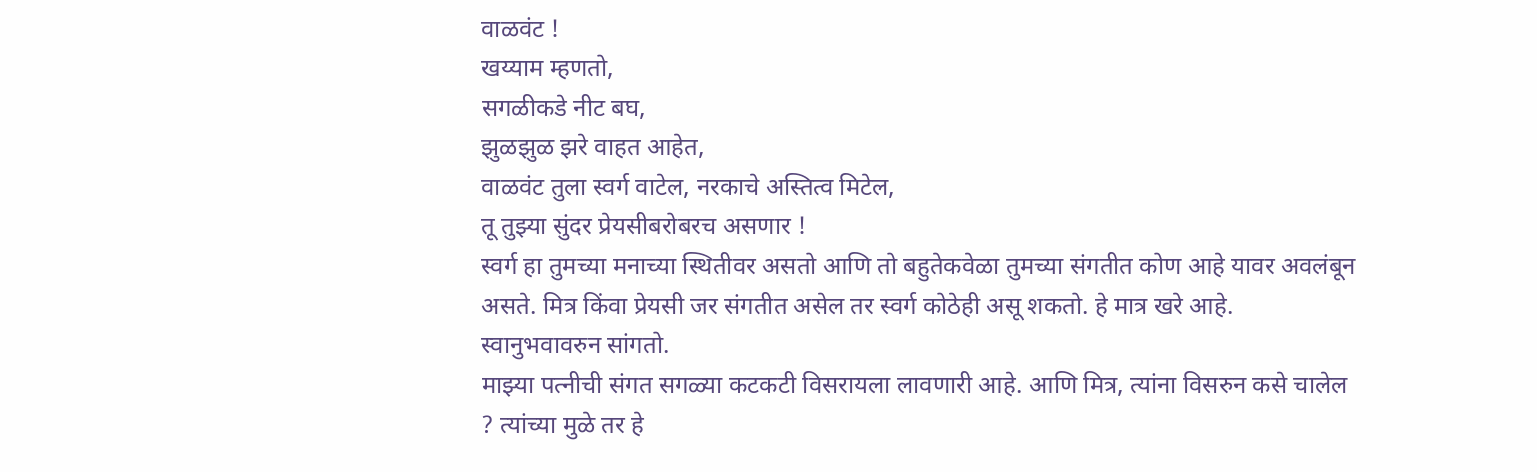वाळवंट !
खय्याम म्हणतो,
सगळीकडे नीट बघ,
झुळझुळ झरे वाहत आहेत,
वाळवंट तुला स्वर्ग वाटेल, नरकाचे अस्तित्व मिटेल,
तू तुझ्या सुंदर प्रेयसीबरोबरच असणार !
स्वर्ग हा तुमच्या मनाच्या स्थितीवर असतो आणि तो बहुतेकवेळा तुमच्या संगतीत कोण आहे यावर अवलंबून असते. मित्र किंवा प्रेयसी जर संगतीत असेल तर स्वर्ग कोठेही असू शकतो. हे मात्र खरे आहे. स्वानुभवावरुन सांगतो.
माझ्या पत्नीची संगत सगळ्या कटकटी विसरायला लावणारी आहे. आणि मित्र, त्यांना विसरुन कसे चालेल ? त्यांच्या मुळे तर हे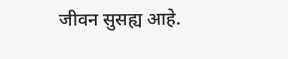जीवन सुसह्य आहे.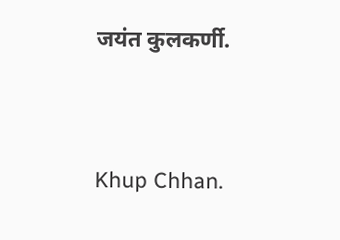जयंत कुलकर्णी.




Khup Chhan.